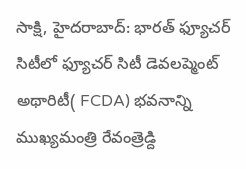సాక్షి, హైదరాబాద్: భారత్ ఫ్యూచర్ సిటీలో ఫ్యూచర్ సిటీ డెవలప్మెంట్ అథారిటీ( FCDA) భవనాన్ని ముఖ్యమంత్రి రేవంత్రెడ్ది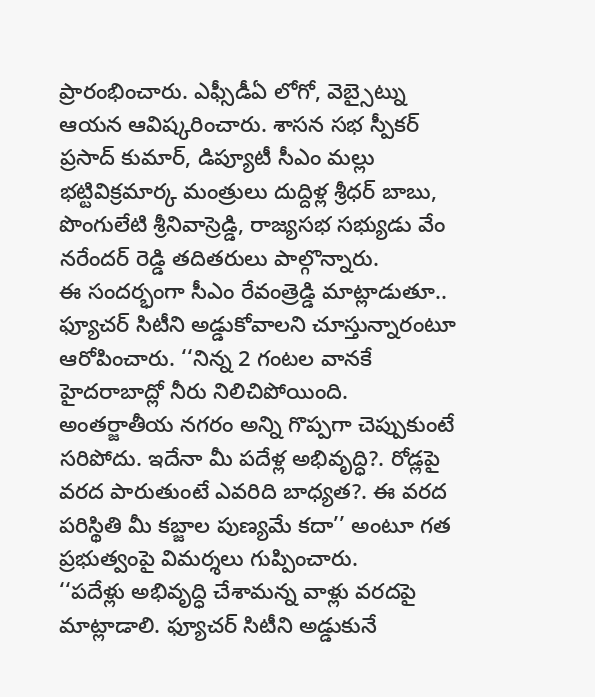ప్రారంభించారు. ఎఫ్సీడీఏ లోగో, వెబ్సైట్ను ఆయన ఆవిష్కరించారు. శాసన సభ స్పీకర్ ప్రసాద్ కుమార్, డిప్యూటీ సీఎం మల్లు భట్టివిక్రమార్క మంత్రులు దుద్దిళ్ల శ్రీధర్ బాబు, పొంగులేటి శ్రీనివాస్రెడ్డి, రాజ్యసభ సభ్యుడు వేం నరేందర్ రెడ్డి తదితరులు పాల్గొన్నారు.
ఈ సందర్భంగా సీఎం రేవంత్రెడ్డి మాట్లాడుతూ.. ఫ్యూచర్ సిటీని అడ్డుకోవాలని చూస్తున్నారంటూ ఆరోపించారు. ‘‘నిన్న 2 గంటల వానకే హైదరాబాద్లో నీరు నిలిచిపోయింది. అంతర్జాతీయ నగరం అన్ని గొప్పగా చెప్పుకుంటే సరిపోదు. ఇదేనా మీ పదేళ్ల అభివృద్ధి?. రోడ్లపై వరద పారుతుంటే ఎవరిది బాధ్యత?. ఈ వరద పరిస్థితి మీ కబ్జాల పుణ్యమే కదా’’ అంటూ గత ప్రభుత్వంపై విమర్శలు గుప్పించారు.
‘‘పదేళ్లు అభివృద్ధి చేశామన్న వాళ్లు వరదపై మాట్లాడాలి. ఫ్యూచర్ సిటీని అడ్డుకునే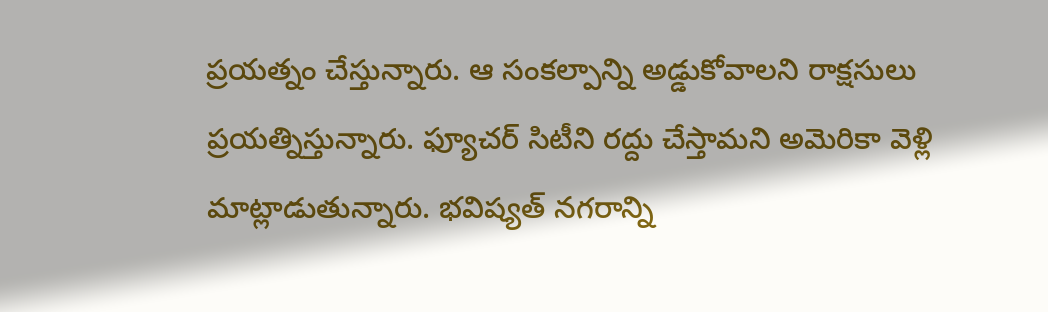ప్రయత్నం చేస్తున్నారు. ఆ సంకల్పాన్ని అడ్డుకోవాలని రాక్షసులు ప్రయత్నిస్తున్నారు. ఫ్యూచర్ సిటీని రద్దు చేస్తామని అమెరికా వెళ్లి మాట్లాడుతున్నారు. భవిష్యత్ నగరాన్ని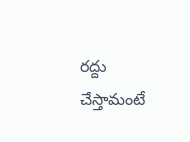రద్దు చేస్తామంటే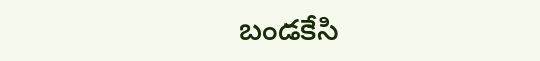బండకేసి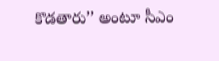కొడతారు’’ అంటూ సీఎం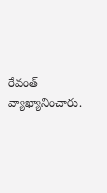రేవంత్ వ్యాఖ్యానించారు.